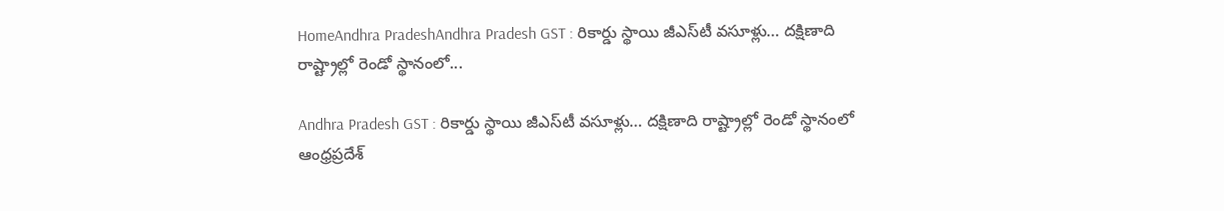HomeAndhra PradeshAndhra Pradesh GST : రికార్డు స్థాయి జీఎస్‌టీ వసూళ్లు… దక్షిణాది రాష్ట్రాల్లో రెండో స్థానంలో...

Andhra Pradesh GST : రికార్డు స్థాయి జీఎస్‌టీ వసూళ్లు… దక్షిణాది రాష్ట్రాల్లో రెండో స్థానంలో ఆంధ్రప్రదేశ్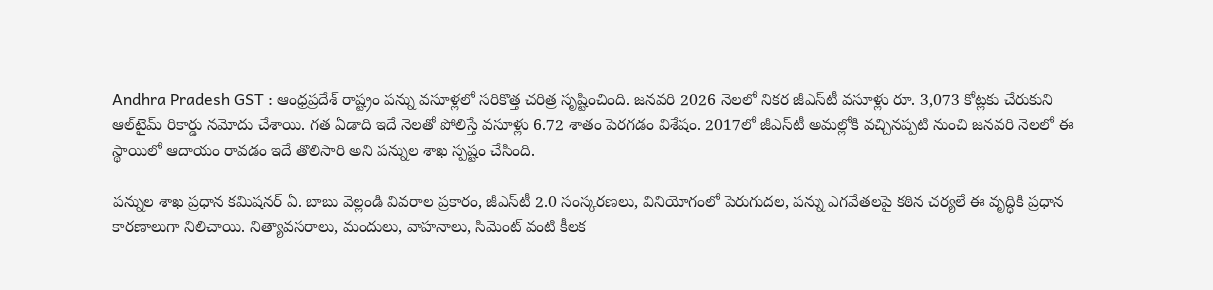Andhra Pradesh GST : ఆంధ్రప్రదేశ్ రాష్ట్రం పన్ను వసూళ్లలో సరికొత్త చరిత్ర సృష్టించింది. జనవరి 2026 నెలలో నికర జీఎస్‌టీ వసూళ్లు రూ. 3,073 కోట్లకు చేరుకుని ఆల్‌టైమ్ రికార్డు నమోదు చేశాయి. గత ఏడాది ఇదే నెలతో పోలిస్తే వసూళ్లు 6.72 శాతం పెరగడం విశేషం. 2017లో జీఎస్‌టీ అమల్లోకి వచ్చినప్పటి నుంచి జనవరి నెలలో ఈ స్థాయిలో ఆదాయం రావడం ఇదే తొలిసారి అని పన్నుల శాఖ స్పష్టం చేసింది.

పన్నుల శాఖ ప్రధాన కమిషనర్ ఏ. బాబు వెల్లండి వివరాల ప్రకారం, జీఎస్‌టీ 2.0 సంస్కరణలు, వినియోగంలో పెరుగుదల, పన్ను ఎగవేతలపై కఠిన చర్యలే ఈ వృద్ధికి ప్రధాన కారణాలుగా నిలిచాయి. నిత్యావసరాలు, మందులు, వాహనాలు, సిమెంట్ వంటి కీలక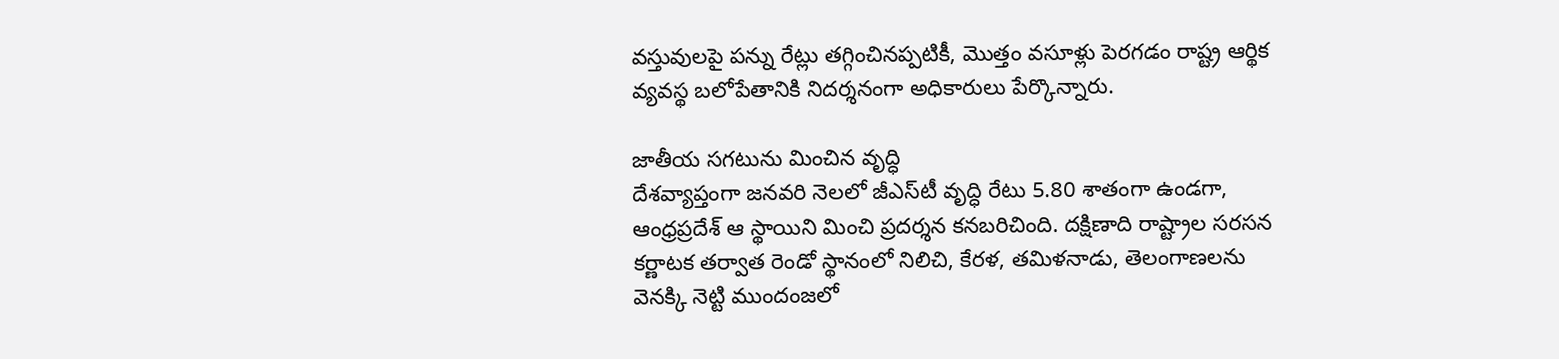వస్తువులపై పన్ను రేట్లు తగ్గించినప్పటికీ, మొత్తం వసూళ్లు పెరగడం రాష్ట్ర ఆర్థిక వ్యవస్థ బలోపేతానికి నిదర్శనంగా అధికారులు పేర్కొన్నారు.

జాతీయ సగటును మించిన వృద్ధి
దేశవ్యాప్తంగా జనవరి నెలలో జీఎస్‌టీ వృద్ధి రేటు 5.80 శాతంగా ఉండగా, ఆంధ్రప్రదేశ్ ఆ స్థాయిని మించి ప్రదర్శన కనబరిచింది. దక్షిణాది రాష్ట్రాల సరసన కర్ణాటక తర్వాత రెండో స్థానంలో నిలిచి, కేరళ, తమిళనాడు, తెలంగాణలను వెనక్కి నెట్టి ముందంజలో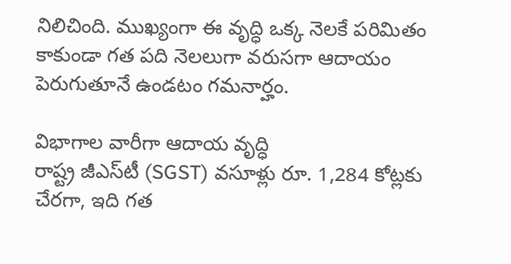నిలిచింది. ముఖ్యంగా ఈ వృద్ధి ఒక్క నెలకే పరిమితం కాకుండా గత పది నెలలుగా వరుసగా ఆదాయం పెరుగుతూనే ఉండటం గమనార్హం.

విభాగాల వారీగా ఆదాయ వృద్ధి
రాష్ట్ర జీఎస్‌టీ (SGST) వసూళ్లు రూ. 1,284 కోట్లకు చేరగా, ఇది గత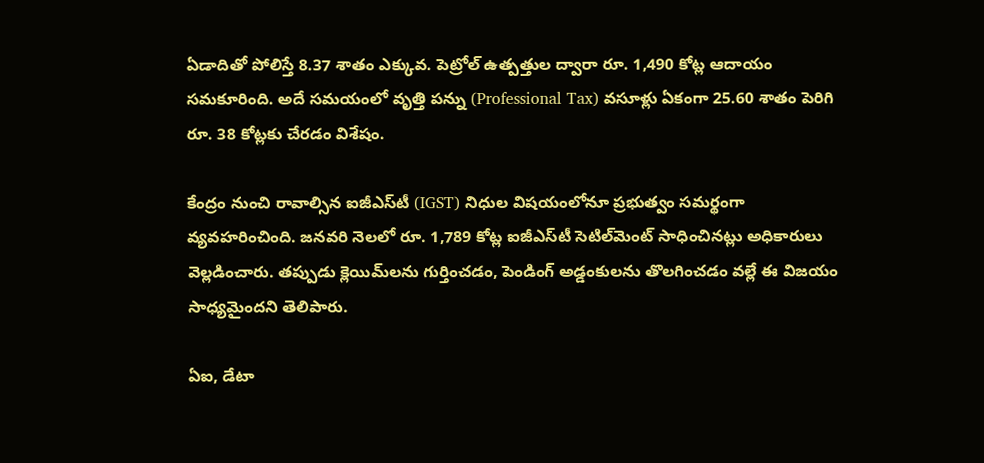ఏడాదితో పోలిస్తే 8.37 శాతం ఎక్కువ. పెట్రోల్ ఉత్పత్తుల ద్వారా రూ. 1,490 కోట్ల ఆదాయం సమకూరింది. అదే సమయంలో వృత్తి పన్ను (Professional Tax) వసూళ్లు ఏకంగా 25.60 శాతం పెరిగి రూ. 38 కోట్లకు చేరడం విశేషం.

కేంద్రం నుంచి రావాల్సిన ఐజీఎస్‌టీ (IGST) నిధుల విషయంలోనూ ప్రభుత్వం సమర్థంగా వ్యవహరించింది. జనవరి నెలలో రూ. 1,789 కోట్ల ఐజీఎస్‌టీ సెటిల్‌మెంట్ సాధించినట్లు అధికారులు వెల్లడించారు. తప్పుడు క్లెయిమ్‌లను గుర్తించడం, పెండింగ్ అడ్డంకులను తొలగించడం వల్లే ఈ విజయం సాధ్యమైందని తెలిపారు.

ఏఐ, డేటా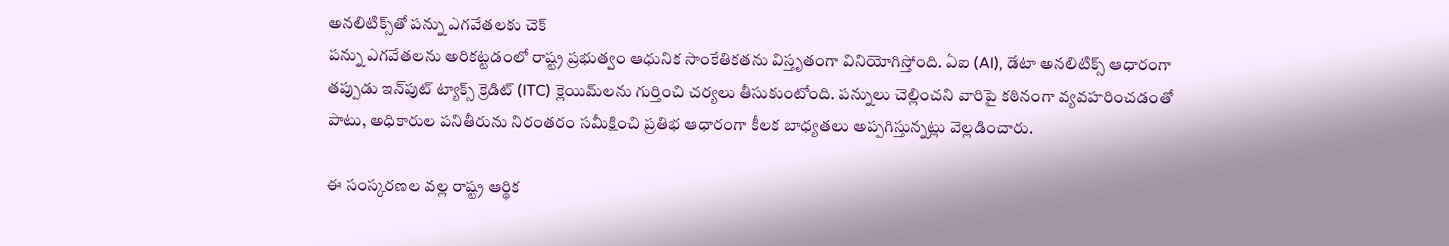అనలిటిక్స్‌తో పన్ను ఎగవేతలకు చెక్
పన్ను ఎగవేతలను అరికట్టడంలో రాష్ట్ర ప్రభుత్వం ఆధునిక సాంకేతికతను విస్తృతంగా వినియోగిస్తోంది. ఏఐ (AI), డేటా అనలిటిక్స్ ఆధారంగా తప్పుడు ఇన్‌పుట్ ట్యాక్స్ క్రెడిట్ (ITC) క్లెయిమ్‌లను గుర్తించి చర్యలు తీసుకుంటోంది. పన్నులు చెల్లించని వారిపై కఠినంగా వ్యవహరించడంతో పాటు, అధికారుల పనితీరును నిరంతరం సమీక్షించి ప్రతిభ ఆధారంగా కీలక బాధ్యతలు అప్పగిస్తున్నట్లు వెల్లడించారు.

ఈ సంస్కరణల వల్ల రాష్ట్ర ఆర్థిక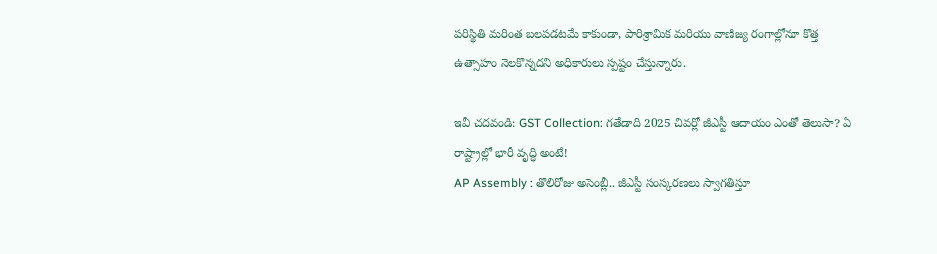పరిస్థితి మరింత బలపడటమే కాకుండా, పారిశ్రామిక మరియు వాణిజ్య రంగాల్లోనూ కొత్త ఉత్సాహం నెలకొన్నదని అధికారులు స్పష్టం చేస్తున్నారు.

ఇవీ చదవండి: GST Collection: గతేడాది 2025 చివర్లో జీఎస్టీ ఆదాయం ఎంతో తెలుసా? ఏ రాష్ట్రాల్లో భారీ వృద్ధి అంటే!
AP Assembly : తొలిరోజు అసెంబ్లీ.. జీఎస్టీ సంస్కరణలు స్వాగతిస్తూ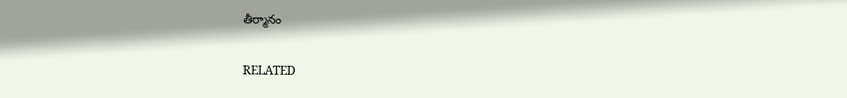తీర్మానం

RELATED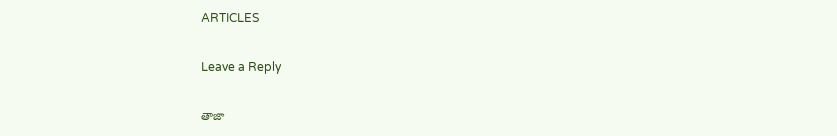ARTICLES

Leave a Reply

తాజా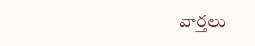వార్తలు